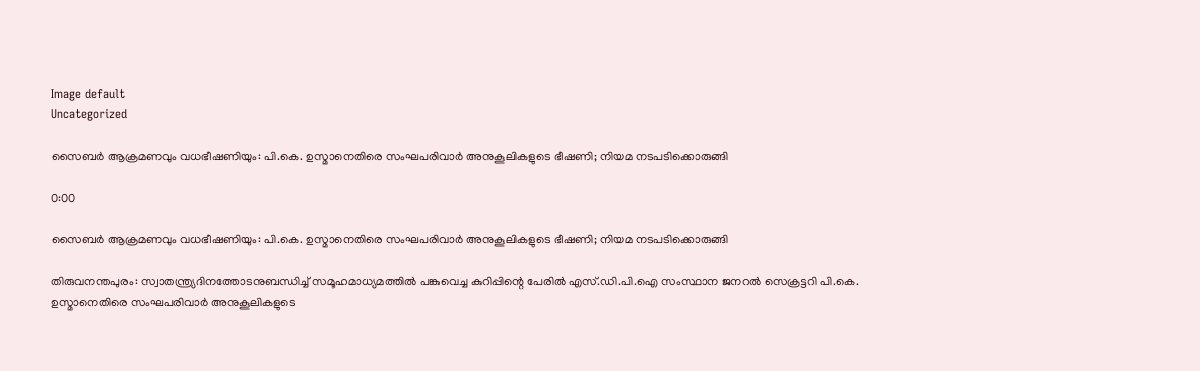Image default
Uncategorized

സൈബർ ആക്രമണവും വധഭീഷണിയും: പി.കെ. ഉസ്മാനെതിരെ സംഘപരിവാർ അനുകൂലികളുടെ ഭീഷണി; നിയമ നടപടിക്കൊരുങ്ങി

0:00

സൈബർ ആക്രമണവും വധഭീഷണിയും: പി.കെ. ഉസ്മാനെതിരെ സംഘപരിവാർ അനുകൂലികളുടെ ഭീഷണി; നിയമ നടപടിക്കൊരുങ്ങി

തിരുവനന്തപുരം: സ്വാതന്ത്ര്യദിനത്തോടനുബന്ധിച്ച് സമൂഹമാധ്യമത്തിൽ പങ്കുവെച്ച കുറിപ്പിന്റെ പേരിൽ എസ്.ഡി.പി.ഐ സംസ്ഥാന ജനറൽ സെക്രട്ടറി പി.കെ. ഉസ്മാനെതിരെ സംഘപരിവാർ അനുകൂലികളുടെ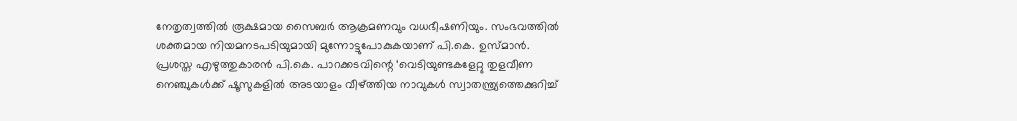നേതൃത്വത്തിൽ രൂക്ഷമായ സൈബർ ആക്രമണവും വധഭീഷണിയും. സംഭവത്തിൽ ശക്തമായ നിയമനടപടിയുമായി മുന്നോട്ടുപോകുകയാണ് പി.കെ. ഉസ്മാൻ.
പ്രശസ്ത എഴുത്തുകാരൻ പി.കെ. പാറക്കടവിന്റെ ‘വെടിയുണ്ടകളേറ്റു തുളവീണ നെഞ്ചുകൾക്ക് ഷൂസുകളിൽ അടയാളം വീഴ്ത്തിയ നാവുകൾ സ്വാതന്ത്ര്യത്തെക്കുറിച്ച്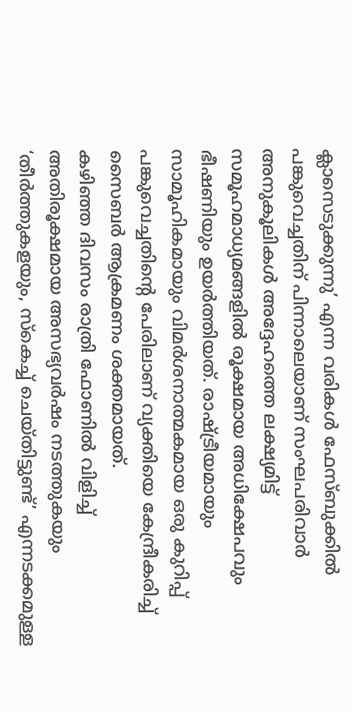ക്ലാസെടുക്കുന്നു’ എന്ന വരികൾ ഫേസ്ബുക്കിൽ പങ്കുവെച്ചതിന് പിന്നാലെയാണ് സംഘപരിവാർ അനുകൂലികൾ അദ്ദേഹത്തെ ലക്ഷ്യമിട്ട് സമൂഹമാധ്യമങ്ങളിൽ രൂക്ഷമായ അധിക്ഷേപവും ഭീഷണിയും ഉയർത്തിയത്. രാഷ്ട്രീയമായും സാമൂഹികമായും വിമർശനാത്മകമായ ഒരു കുറിപ്പ് പങ്കുവെച്ചതിന്റെ പേരിലാണ് വ്യക്തിയെ കേന്ദ്രീകരിച്ച് സൈബർ ആക്രമണം ശക്തമായത്.
കഴിഞ്ഞ ദിവസം രാത്രി ഫോണിൽ വിളിച്ച് അതിരൂക്ഷമായ അസഭ്യവർഷം നടത്തുകയും ‘തീർത്തുകളയും, സ്കെച്ച് ചെയ്തിട്ടുണ്ട്’ എന്നടക്കമുള്ള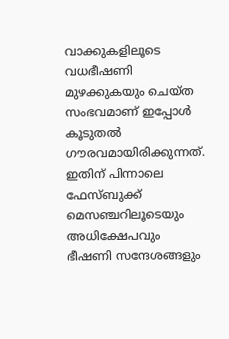വാക്കുകളിലൂടെ വധഭീഷണി മുഴക്കുകയും ചെയ്ത സംഭവമാണ് ഇപ്പോൾ കൂടുതൽ ഗൗരവമായിരിക്കുന്നത്. ഇതിന് പിന്നാലെ ഫേസ്ബുക്ക് മെസഞ്ചറിലൂടെയും അധിക്ഷേപവും ഭീഷണി സന്ദേശങ്ങളും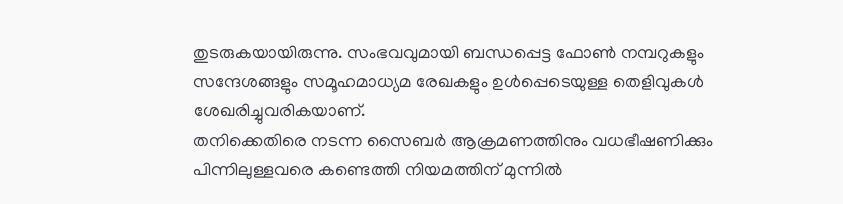തുടരുകയായിരുന്നു. സംഭവവുമായി ബന്ധപ്പെട്ട ഫോൺ നമ്പറുകളും സന്ദേശങ്ങളും സമൂഹമാധ്യമ രേഖകളും ഉൾപ്പെടെയുള്ള തെളിവുകൾ ശേഖരിച്ചുവരികയാണ്.
തനിക്കെതിരെ നടന്ന സൈബർ ആക്രമണത്തിനും വധഭീഷണിക്കും പിന്നിലുള്ളവരെ കണ്ടെത്തി നിയമത്തിന് മുന്നിൽ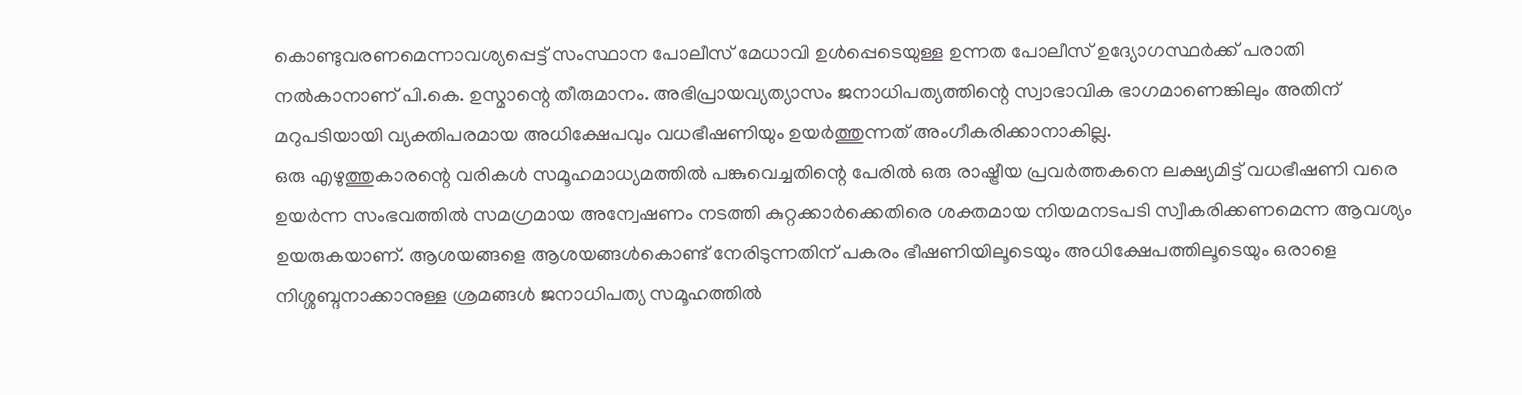കൊണ്ടുവരണമെന്നാവശ്യപ്പെട്ട് സംസ്ഥാന പോലീസ് മേധാവി ഉൾപ്പെടെയുള്ള ഉന്നത പോലീസ് ഉദ്യോഗസ്ഥർക്ക് പരാതി നൽകാനാണ് പി.കെ. ഉസ്മാന്റെ തീരുമാനം. അഭിപ്രായവ്യത്യാസം ജനാധിപത്യത്തിന്റെ സ്വാഭാവിക ഭാഗമാണെങ്കിലും അതിന് മറുപടിയായി വ്യക്തിപരമായ അധിക്ഷേപവും വധഭീഷണിയും ഉയർത്തുന്നത് അംഗീകരിക്കാനാകില്ല.
ഒരു എഴുത്തുകാരന്റെ വരികൾ സമൂഹമാധ്യമത്തിൽ പങ്കുവെച്ചതിന്റെ പേരിൽ ഒരു രാഷ്ട്രീയ പ്രവർത്തകനെ ലക്ഷ്യമിട്ട് വധഭീഷണി വരെ ഉയർന്ന സംഭവത്തിൽ സമഗ്രമായ അന്വേഷണം നടത്തി കുറ്റക്കാർക്കെതിരെ ശക്തമായ നിയമനടപടി സ്വീകരിക്കണമെന്ന ആവശ്യം ഉയരുകയാണ്. ആശയങ്ങളെ ആശയങ്ങൾകൊണ്ട് നേരിടുന്നതിന് പകരം ഭീഷണിയിലൂടെയും അധിക്ഷേപത്തിലൂടെയും ഒരാളെ നിശ്ശബ്ദനാക്കാനുള്ള ശ്രമങ്ങൾ ജനാധിപത്യ സമൂഹത്തിൽ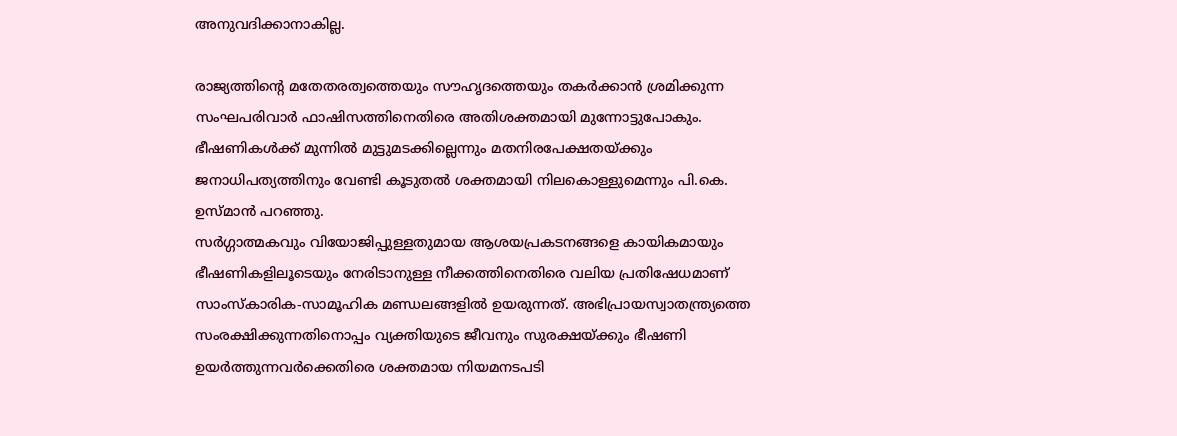അനുവദിക്കാനാകില്ല.

രാജ്യത്തിന്റെ മതേതരത്വത്തെയും സൗഹൃദത്തെയും തകർക്കാൻ ശ്രമിക്കുന്ന സംഘപരിവാർ ഫാഷിസത്തിനെതിരെ അതിശക്തമായി മുന്നോട്ടുപോകും. ഭീഷണികൾക്ക് മുന്നിൽ മുട്ടുമടക്കില്ലെന്നും മതനിരപേക്ഷതയ്ക്കും ജനാധിപത്യത്തിനും വേണ്ടി കൂടുതൽ ശക്തമായി നിലകൊള്ളുമെന്നും പി.കെ. ഉസ്മാൻ പറഞ്ഞു.
സര്‍ഗ്ഗാത്മകവും വിയോജിപ്പുള്ളതുമായ ആശയപ്രകടനങ്ങളെ കായികമായും ഭീഷണികളിലൂടെയും നേരിടാനുള്ള നീക്കത്തിനെതിരെ വലിയ പ്രതിഷേധമാണ് സാംസ്‌കാരിക-സാമൂഹിക മണ്ഡലങ്ങളില്‍ ഉയരുന്നത്. അഭിപ്രായസ്വാതന്ത്ര്യത്തെ സംരക്ഷിക്കുന്നതിനൊപ്പം വ്യക്തിയുടെ ജീവനും സുരക്ഷയ്ക്കും ഭീഷണി ഉയർത്തുന്നവർക്കെതിരെ ശക്തമായ നിയമനടപടി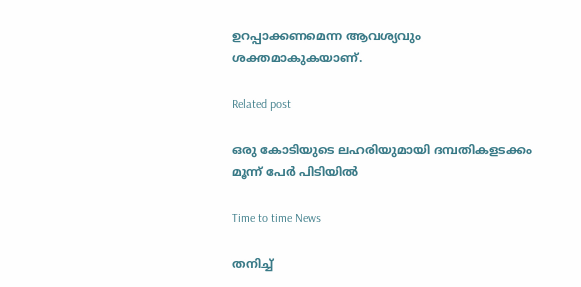ഉറപ്പാക്കണമെന്ന ആവശ്യവും ശക്തമാകുകയാണ്.

Related post

ഒരു കോടിയുടെ ലഹരിയുമായി ദമ്പതികളടക്കം മൂന്ന് പേര്‍ പിടിയില്‍

Time to time News

തനിച്ച്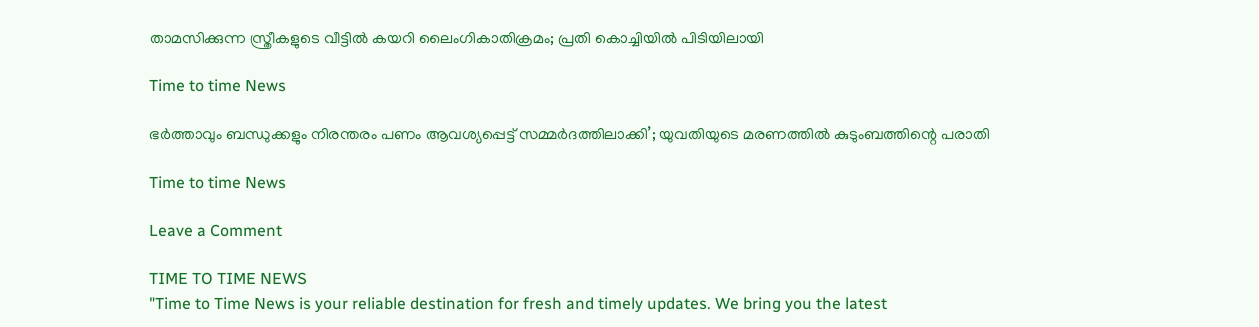താമസിക്കുന്ന സ്ത്രീകളുടെ വീട്ടിൽ കയറി ലൈംഗികാതിക്രമം; പ്രതി കൊച്ചിയിൽ പിടിയിലായി

Time to time News

ഭർത്താവും ബന്ധുക്കളും നിരന്തരം പണം ആവശ്യപ്പെട്ട് സമ്മർദത്തിലാക്കി’; യുവതിയുടെ മരണത്തിൽ കുടുംബത്തിന്റെ പരാതി

Time to time News

Leave a Comment

TIME TO TIME NEWS
"Time to Time News is your reliable destination for fresh and timely updates. We bring you the latest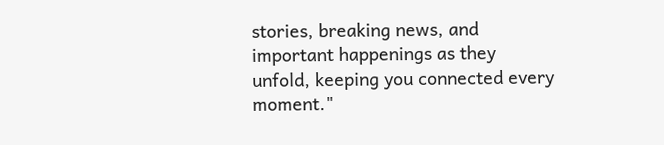stories, breaking news, and important happenings as they unfold, keeping you connected every moment."